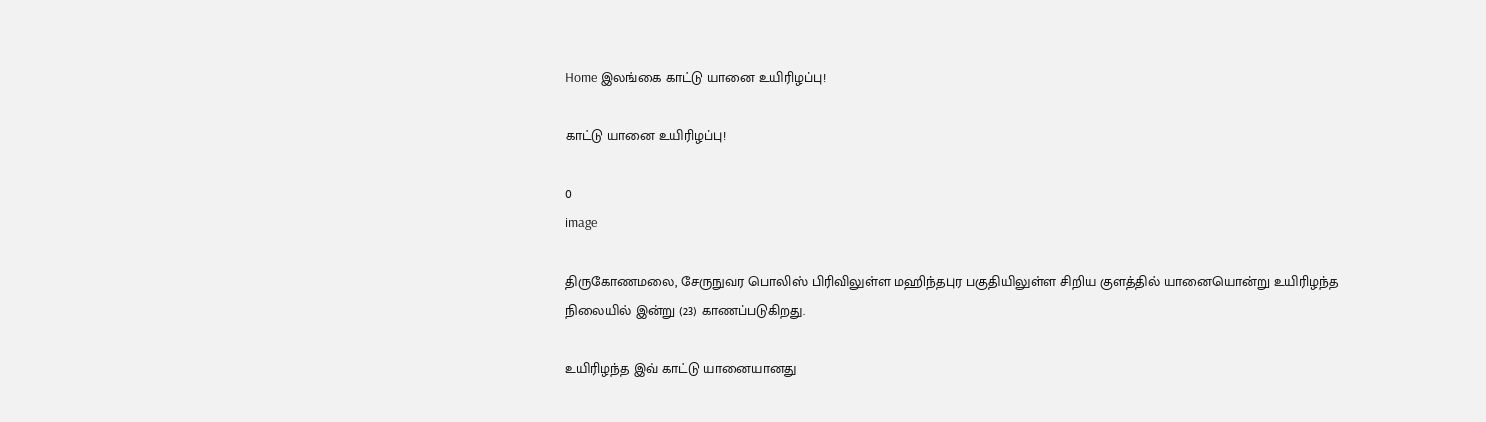Home இலங்கை காட்டு யானை உயிரிழப்பு!

காட்டு யானை உயிரிழப்பு!

0
image

திருகோணமலை, சேருநுவர பொலிஸ் பிரிவிலுள்ள மஹிந்தபுர பகுதியிலுள்ள சிறிய குளத்தில் யானையொன்று உயிரிழந்த நிலையில் இன்று (23) காணப்படுகிறது.

உயிரிழந்த இவ் காட்டு யானையானது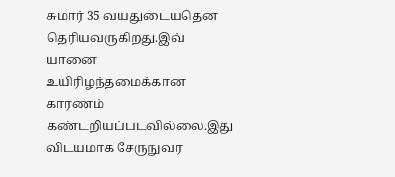சுமார் 35 வயதுடையதென தெரியவருகிறது.இவ் யானை உயிரிழந்தமைக்கான காரணம் கண்டறியப்படவில்லை.இது விடயமாக சேருநுவர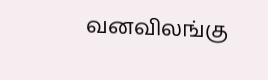வனவிலங்கு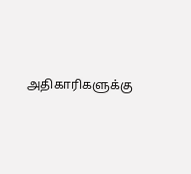அதிகாரிகளுக்கு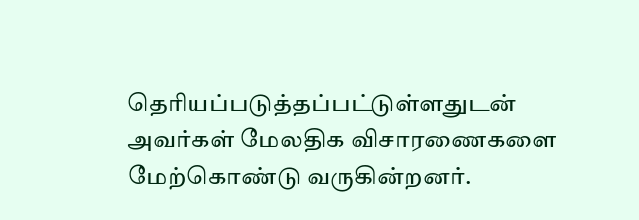தெரியப்படுத்தப்பட்டுள்ளதுடன் அவர்கள் மேலதிக விசாரணைகளை மேற்கொண்டு வருகின்றனர்.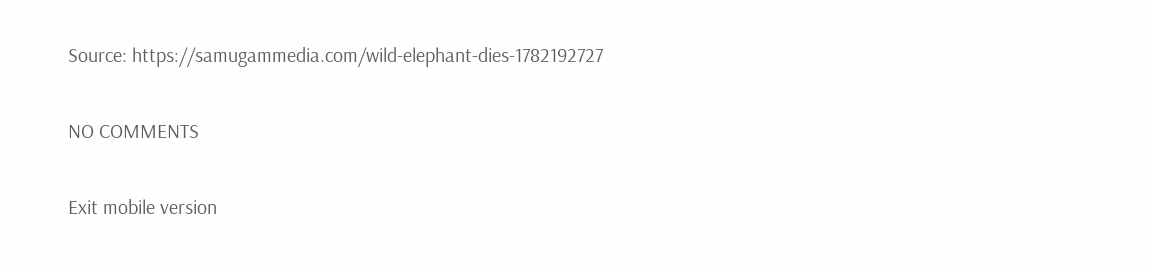Source: https://samugammedia.com/wild-elephant-dies-1782192727

NO COMMENTS

Exit mobile version